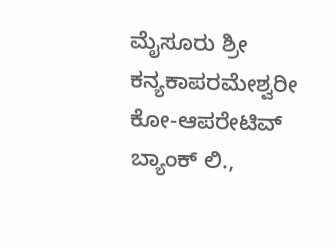ಮೈಸೂರು ಶ್ರೀ ಕನ್ಯಕಾಪರಮೇಶ್ವರೀ ಕೋ-ಆಪರೇಟಿವ್ ಬ್ಯಾಂಕ್ ಲಿ.,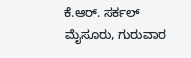ಕೆ.ಆರ್. ಸರ್ಕಲ್ ಮೈಸೂರು, ಗುರುವಾರ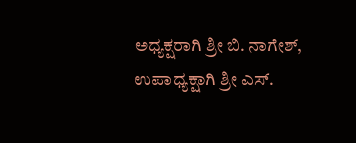ಅಧ್ಯಕ್ಷರಾಗಿ ಶ್ರೀ ಬಿ. ನಾಗೇಶ್, ಉಪಾಧ್ಯಕ್ಷಾಗಿ ಶ್ರೀ ಎಸ್.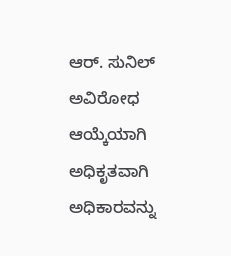ಆರ್. ಸುನಿಲ್ ಅವಿರೋಧ ಆಯ್ಕೆಯಾಗಿ ಅಧಿಕೃತವಾಗಿ ಅಧಿಕಾರವನ್ನು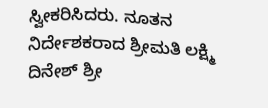ಸ್ವೀಕರಿಸಿದರು. ನೂತನ ನಿರ್ದೇಶಕರಾದ ಶ್ರೀಮತಿ ಲಕ್ಷ್ಮಿ ದಿನೇಶ್ ಶ್ರೀ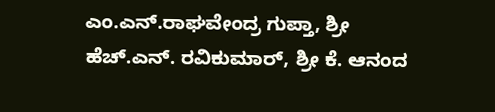ಎಂ.ಎನ್.ರಾಘವೇಂದ್ರ ಗುಪ್ತಾ, ಶ್ರೀ ಹೆಚ್.ಎನ್. ರವಿಕುಮಾರ್, ಶ್ರೀ ಕೆ. ಆನಂದ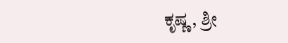ಕೃಷ್ಣ, ಶ್ರೀ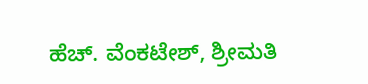ಹೆಚ್. ವೆಂಕಟೇಶ್, ಶ್ರೀಮತಿ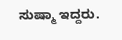ಸುಷ್ಮಾ ಇದ್ದರು.